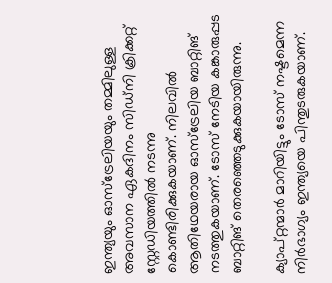ഇന്ത്യയും ഓസ്ട്രേലിയയും തമ്മിലുള്ള അവസാന ഏകദിനം സിഡ്നി ക്രിക്കറ്റ് സ്റ്റേഡിയത്തില്‍ നടന്നു കൊണ്ടിരിക്കുകയാണ്. നിലവില്‍ ആതിഥേയരായ ഓസ്‌ട്രേലിയ ബാറ്റിങ് നടത്തുകയാണ്. ടോസ് നേടിയ കങ്കാരുപ്പട ബാറ്റിങ് തെരഞ്ഞെടുക്കുകയായിരുന്നു.

ക്യാപ്റ്റന്മാര്‍ മാറിയിട്ടും ടോസ് നഷ്ടമെന്ന നിര്‍ഭാഗ്യം ഇന്ത്യയെ പിന്തുടരുകയാണ്.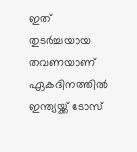ഇത് തുടര്‍ച്ചയായ തവണയാണ് ഏകദിനത്തില്‍ ഇന്ത്യയ്ക്ക് ടോസ്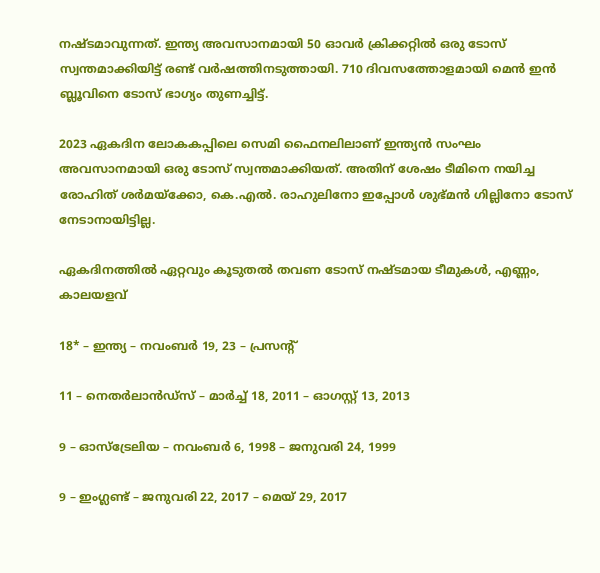നഷ്ടമാവുന്നത്. ഇന്ത്യ അവസാനമായി 50 ഓവര്‍ ക്രിക്കറ്റില്‍ ഒരു ടോസ് സ്വന്തമാക്കിയിട്ട് രണ്ട് വര്‍ഷത്തിനടുത്തായി. 710 ദിവസത്തോളമായി മെന്‍ ഇന്‍ ബ്ലൂവിനെ ടോസ് ഭാഗ്യം തുണച്ചിട്ട്.

2023 ഏകദിന ലോകകപ്പിലെ സെമി ഫൈനലിലാണ് ഇന്ത്യന്‍ സംഘം അവസാനമായി ഒരു ടോസ് സ്വന്തമാക്കിയത്. അതിന് ശേഷം ടീമിനെ നയിച്ച രോഹിത് ശര്‍മയ്ക്കോ, കെ.എല്‍. രാഹുലിനോ ഇപ്പോള്‍ ശുഭ്മന്‍ ഗില്ലിനോ ടോസ് നേടാനായിട്ടില്ല.

ഏകദിനത്തില്‍ ഏറ്റവും കൂടുതല്‍ തവണ ടോസ് നഷ്ടമായ ടീമുകള്‍, എണ്ണം, കാലയളവ്

18* – ഇന്ത്യ – നവംബര്‍ 19, 23 – പ്രസന്റ്

11 – നെതര്‍ലാന്‍ഡ്സ് – മാര്‍ച്ച് 18, 2011 – ഓഗസ്റ്റ് 13, 2013

9 – ഓസ്‌ട്രേലിയ – നവംബര്‍ 6, 1998 – ജനുവരി 24, 1999

9 – ഇംഗ്ലണ്ട് – ജനുവരി 22, 2017 – മെയ് 29, 2017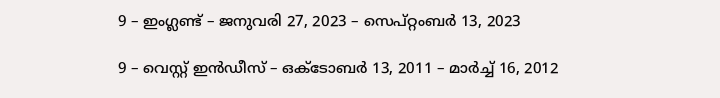9 – ഇംഗ്ലണ്ട് – ജനുവരി 27, 2023 – സെപ്റ്റംബര്‍ 13, 2023

9 – വെസ്റ്റ് ഇന്‍ഡീസ് – ഒക്ടോബര്‍ 13, 2011 – മാര്‍ച്ച് 16, 2012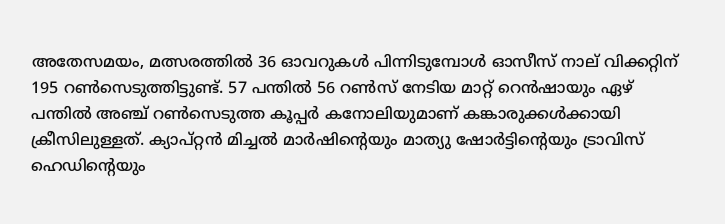അതേസമയം, മത്സരത്തില്‍ 36 ഓവറുകള്‍ പിന്നിടുമ്പോള്‍ ഓസീസ് നാല് വിക്കറ്റിന് 195 റണ്‍സെടുത്തിട്ടുണ്ട്. 57 പന്തില്‍ 56 റണ്‍സ് നേടിയ മാറ്റ് റെന്‍ഷായും ഏഴ് പന്തില്‍ അഞ്ച് റണ്‍സെടുത്ത കൂപ്പര്‍ കനോലിയുമാണ് കങ്കാരുക്കള്‍ക്കായി ക്രീസിലുള്ളത്. ക്യാപ്റ്റന്‍ മിച്ചല്‍ മാര്‍ഷിന്റെയും മാത്യു ഷോര്‍ട്ടിന്റെയും ട്രാവിസ് ഹെഡിന്റെയും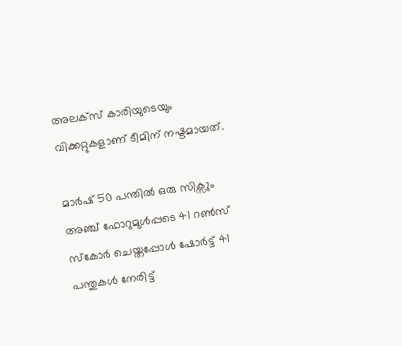അലക്‌സ് കാരിയുടെയും വിക്കറ്റുകളാണ് ടീമിന് നഷ്ടമായത്.

മാര്‍ഷ് 50 പന്തില്‍ ഒരു സിക്സും അഞ്ച് ഫോറുമുള്‍പ്പടെ 41 റണ്‍സ് സ്‌കോര്‍ ചെയ്തപ്പോള്‍ ഷോര്‍ട്ട് 41 പന്തുകള്‍ നേരിട്ട്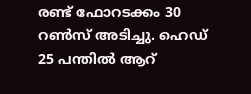രണ്ട് ഫോറടക്കം 30 റണ്‍സ് അടിച്ചു. ഹെഡ് 25 പന്തില്‍ ആറ്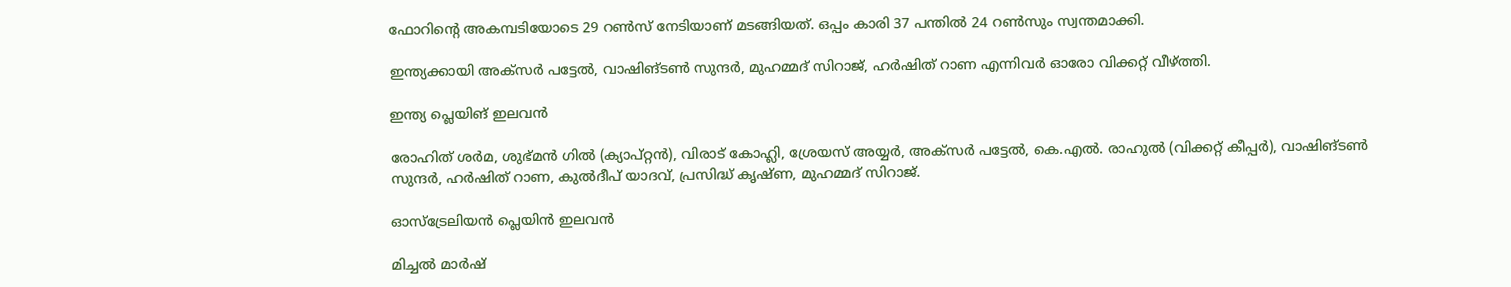ഫോറിന്റെ അകമ്പടിയോടെ 29 റണ്‍സ് നേടിയാണ് മടങ്ങിയത്. ഒപ്പം കാരി 37 പന്തില്‍ 24 റണ്‍സും സ്വന്തമാക്കി.

ഇന്ത്യക്കായി അക്സര്‍ പട്ടേല്‍, വാഷിങ്ടണ്‍ സുന്ദര്‍, മുഹമ്മദ് സിറാജ്, ഹര്‍ഷിത് റാണ എന്നിവര്‍ ഓരോ വിക്കറ്റ് വീഴ്ത്തി.

ഇന്ത്യ പ്ലെയിങ് ഇലവന്‍

രോഹിത് ശര്‍മ, ശുഭ്മന്‍ ഗില്‍ (ക്യാപ്റ്റന്‍), വിരാട് കോഹ്ലി, ശ്രേയസ് അയ്യര്‍, അക്‌സര്‍ പട്ടേല്‍, കെ.എല്‍. രാഹുല്‍ (വിക്കറ്റ് കീപ്പര്‍), വാഷിങ്ടണ്‍ സുന്ദര്‍, ഹര്‍ഷിത് റാണ, കുല്‍ദീപ് യാദവ്, പ്രസിദ്ധ് കൃഷ്ണ, മുഹമ്മദ് സിറാജ്.

ഓസ്ട്രേലിയന്‍ പ്ലെയിന്‍ ഇലവന്‍

മിച്ചല്‍ മാര്‍ഷ്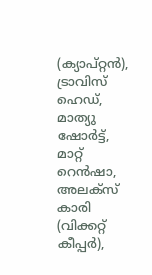(ക്യാപ്റ്റന്‍), ട്രാവിസ് ഹെഡ്, മാത്യു ഷോര്‍ട്ട്, മാറ്റ് റെന്‍ഷാ, അലക്സ് കാരി (വിക്കറ്റ് കീപ്പര്‍),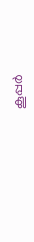കൂപ്പര്‍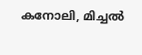കനോലി, മിച്ചല്‍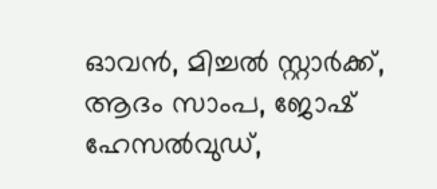ഓവന്‍, മിച്ചല്‍ സ്റ്റാര്‍ക്ക്, ആദം സാംപ, ജോഷ് ഹേസല്‍വുഡ്,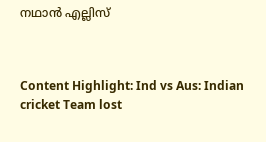നഥാന്‍ എല്ലിസ്



Content Highlight: Ind vs Aus: Indian cricket Team lost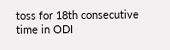toss for 18th consecutive time in ODI